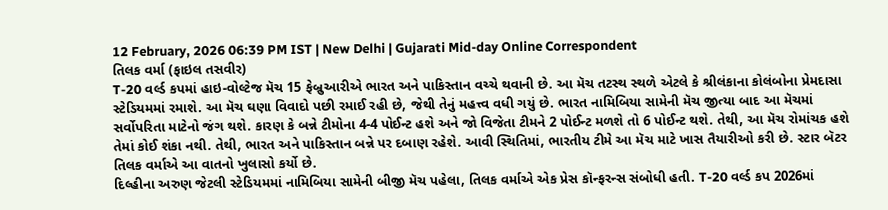12 February, 2026 06:39 PM IST | New Delhi | Gujarati Mid-day Online Correspondent
તિલક વર્મા (ફાઇલ તસવીર)
T-20 વર્લ્ડ કપમાં હાઇ-વોલ્ટેજ મૅચ 15 ફેબ્રુઆરીએ ભારત અને પાકિસ્તાન વચ્ચે થવાની છે. આ મૅચ તટસ્થ સ્થળે એટલે કે શ્રીલંકાના કોલંબોના પ્રેમદાસા સ્ટેડિયમમાં રમાશે. આ મૅચ ઘણા વિવાદો પછી રમાઈ રહી છે, જેથી તેનું મહત્ત્વ વધી ગયું છે. ભારત નામિબિયા સામેની મૅચ જીત્યા બાદ આ મૅચમાં સર્વોપરિતા માટેનો જંગ થશે. કારણ કે બન્ને ટીમોના 4-4 પોઈન્ટ હશે અને જો વિજેતા ટીમને 2 પોઈન્ટ મળશે તો 6 પોઈન્ટ થશે. તેથી, આ મૅચ રોમાંચક હશે તેમાં કોઈ શંકા નથી. તેથી, ભારત અને પાકિસ્તાન બન્ને પર દબાણ રહેશે. આવી સ્થિતિમાં, ભારતીય ટીમે આ મૅચ માટે ખાસ તૈયારીઓ કરી છે. સ્ટાર બૅટર તિલક વર્માએ આ વાતનો ખુલાસો કર્યો છે.
દિલ્હીના અરુણ જેટલી સ્ટેડિયમમાં નામિબિયા સામેની બીજી મૅચ પહેલા, તિલક વર્માએ એક પ્રેસ કૉન્ફરન્સ સંબોધી હતી. T-20 વર્લ્ડ કપ 2026માં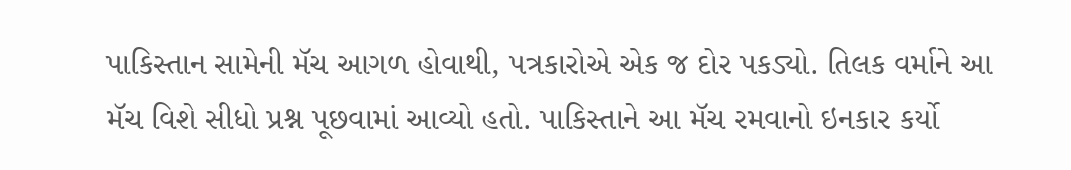પાકિસ્તાન સામેની મૅચ આગળ હોવાથી, પત્રકારોએ એક જ દોર પકડ્યો. તિલક વર્માને આ મૅચ વિશે સીધો પ્રશ્ન પૂછવામાં આવ્યો હતો. પાકિસ્તાને આ મૅચ રમવાનો ઇનકાર કર્યો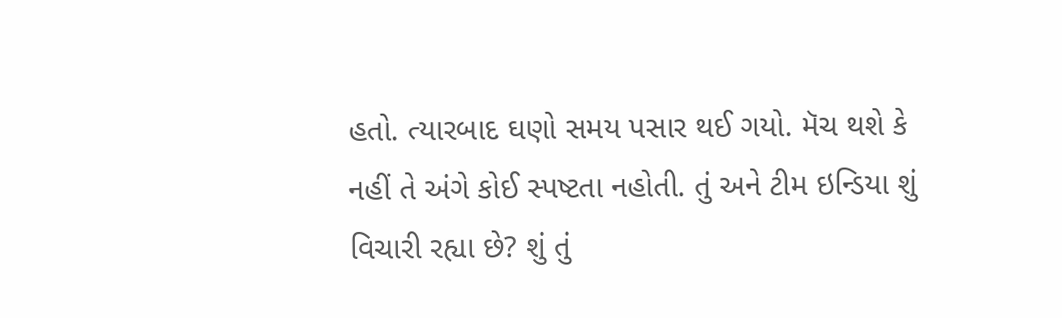હતો. ત્યારબાદ ઘણો સમય પસાર થઈ ગયો. મૅચ થશે કે નહીં તે અંગે કોઈ સ્પષ્ટતા નહોતી. તું અને ટીમ ઇન્ડિયા શું વિચારી રહ્યા છે? શું તું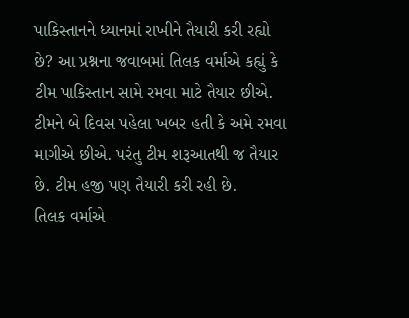પાકિસ્તાનને ધ્યાનમાં રાખીને તૈયારી કરી રહ્યો છે? આ પ્રશ્નના જવાબમાં તિલક વર્માએ કહ્યું કે ટીમ પાકિસ્તાન સામે રમવા માટે તૈયાર છીએ. ટીમને બે દિવસ પહેલા ખબર હતી કે અમે રમવા માગીએ છીએ. પરંતુ ટીમ શરૂઆતથી જ તૈયાર છે. ટીમ હજી પણ તૈયારી કરી રહી છે.
તિલક વર્માએ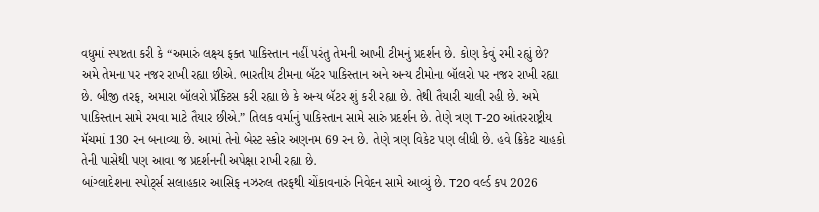વધુમાં સ્પષ્ટતા કરી કે “અમારું લક્ષ્ય ફક્ત પાકિસ્તાન નહીં પરંતુ તેમની આખી ટીમનું પ્રદર્શન છે. કોણ કેવું રમી રહ્યું છે? અમે તેમના પર નજર રાખી રહ્યા છીએ. ભારતીય ટીમના બૅટર પાકિસ્તાન અને અન્ય ટીમોના બૉલરો પર નજર રાખી રહ્યા છે. બીજી તરફ, અમારા બૉલરો પ્રૅક્ટિસ કરી રહ્યા છે કે અન્ય બૅટર શું કરી રહ્યા છે. તેથી તૈયારી ચાલી રહી છે. અમે પાકિસ્તાન સામે રમવા માટે તૈયાર છીએ.” તિલક વર્માનું પાકિસ્તાન સામે સારું પ્રદર્શન છે. તેણે ત્રણ T-20 આંતરરાષ્ટ્રીય મૅચમાં 130 રન બનાવ્યા છે. આમાં તેનો બેસ્ટ સ્કોર અણનમ 69 રન છે. તેણે ત્રણ વિકેટ પણ લીધી છે. હવે ક્રિકેટ ચાહકો તેની પાસેથી પણ આવા જ પ્રદર્શનની અપેક્ષા રાખી રહ્યા છે.
બાંગ્લાદેશના સ્પોર્ટ્સ સલાહકાર આસિફ નઝરુલ તરફથી ચોંકાવનારું નિવેદન સામે આવ્યું છે. T20 વર્લ્ડ કપ 2026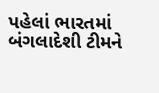પહેલાં ભારતમાં બંગલાદેશી ટીમને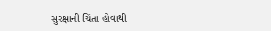સુરક્ષાની ચિંતા હોવાથી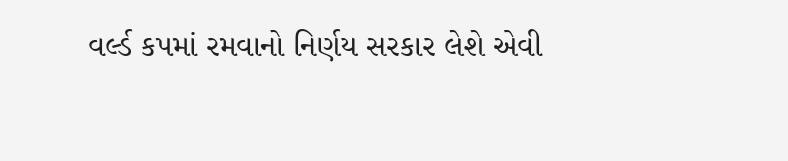વર્લ્ડ કપમાં રમવાનો નિર્ણય સરકાર લેશે એવી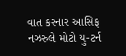વાત કરનાર આસિફ નઝરુલે મોટો યુ-ટર્ન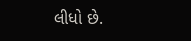લીધો છે.